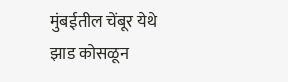मुंबईतील चेंबूर येथे झाड कोसळून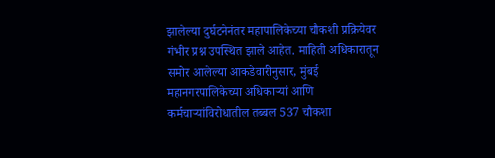झालेल्या दुर्घटनेनंतर महापालिकेच्या चौकशी प्रक्रियेवर गंभीर प्रश्न उपस्थित झाले आहेत. माहिती अधिकारातून समोर आलेल्या आकडेवारीनुसार, मुंबई महानगरपालिकेच्या अधिकाऱ्यां आणि कर्मचाऱ्यांविरोधातील तब्बल 537 चौकशा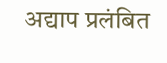अद्याप प्रलंबित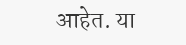आहेत. या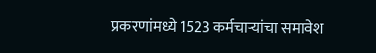प्रकरणांमध्ये 1523 कर्मचाऱ्यांचा समावेश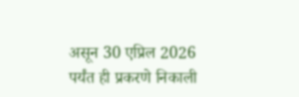असून 30 एप्रिल 2026 पर्यंत ही प्रकरणे निकाली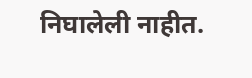निघालेली नाहीत.